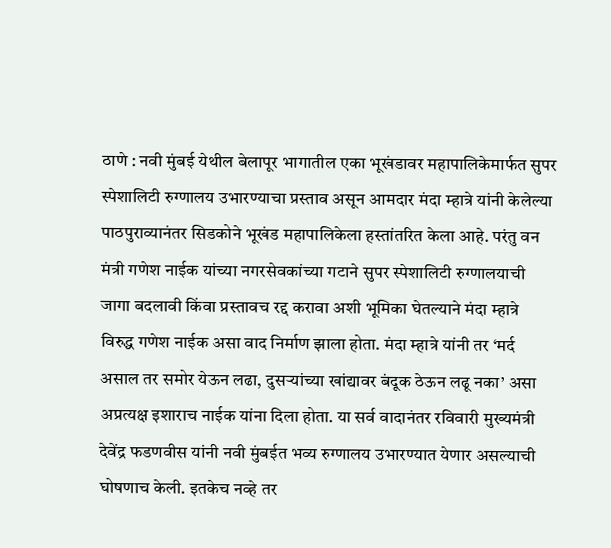ठाणे : नवी मुंबई येथील बेलापूर भागातील एका भूखंडावर महापालिकेमार्फत सुपर स्पेशालिटी रुग्णालय उभारण्याचा प्रस्ताव असून आमदार मंदा म्हात्रे यांनी केलेल्या पाठपुराव्यानंतर सिडकोने भूखंड महापालिकेला हस्तांतरित केला आहे. परंतु वन मंत्री गणेश नाईक यांच्या नगरसेवकांच्या गटाने सुपर स्पेशालिटी रुग्णालयाची जागा बदलावी किंवा प्रस्तावच रद्द करावा अशी भूमिका घेतल्याने मंदा म्हात्रे विरुद्ध गणेश नाईक असा वाद निर्माण झाला होता. मंदा म्हात्रे यांनी तर ‘मर्द असाल तर समोर येऊन लढा, दुसऱ्यांच्या खांद्यावर बंदूक ठेऊन लढू नका’ असा अप्रत्यक्ष इशाराच नाईक यांना दिला होता. या सर्व वादानंतर रविवारी मुख्यमंत्री देवेंद्र फडणवीस यांनी नवी मुंबईत भव्य रुग्णालय उभारण्यात येणार असल्याची घोषणाच केली. इतकेच नव्हे तर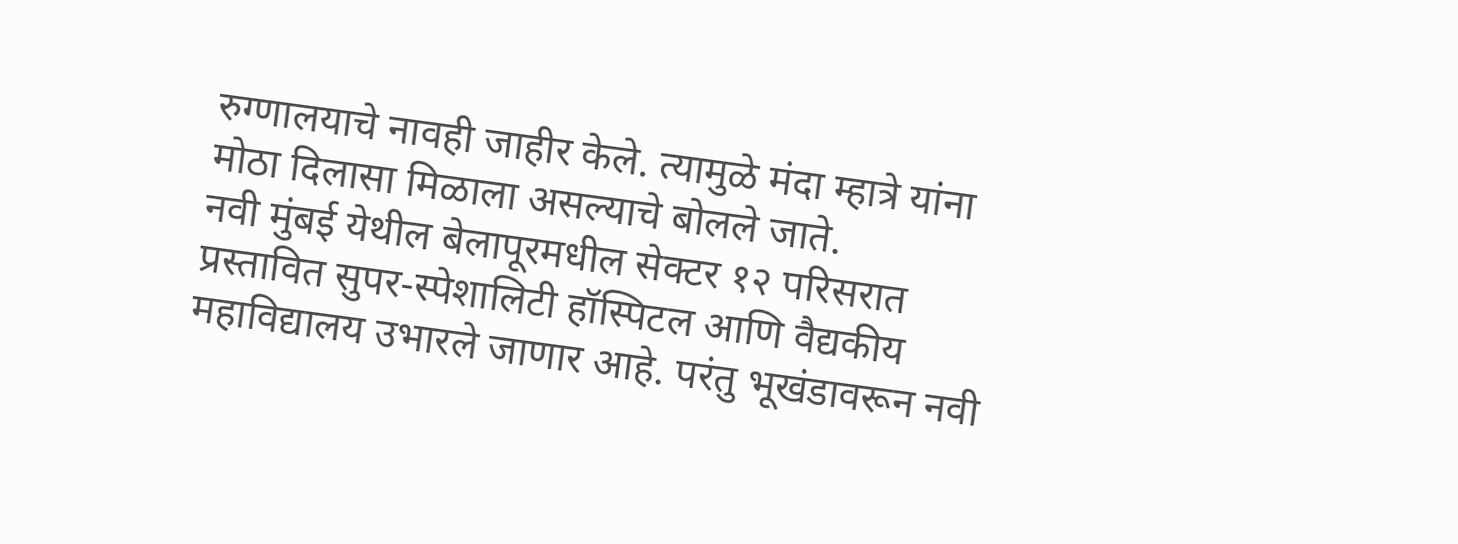रुग्णालयाचे नावही जाहीर केले. त्यामुळे मंदा म्हात्रे यांना मोठा दिलासा मिळाला असल्याचे बोलले जाते.
नवी मुंबई येथील बेलापूरमधील सेक्टर १२ परिसरात प्रस्तावित सुपर-स्पेशालिटी हॉस्पिटल आणि वैद्यकीय महाविद्यालय उभारले जाणार आहे. परंतु भूखंडावरून नवी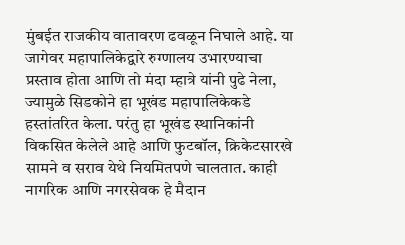मुंबईत राजकीय वातावरण ढवळून निघाले आहे. या जागेवर महापालिकेद्वारे रुग्णालय उभारण्याचा प्रस्ताव होता आणि तो मंदा म्हात्रे यांनी पुढे नेला, ज्यामुळे सिडकोने हा भूखंड महापालिकेकडे हस्तांतरित केला. परंतु हा भूखंड स्थानिकांनी विकसित केलेले आहे आणि फुटबॉल, क्रिकेटसारखे सामने व सराव येथे नियमितपणे चालतात. काही नागरिक आणि नगरसेवक हे मैदान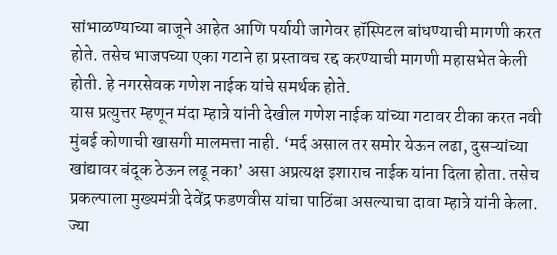सांभाळण्याच्या बाजूने आहेत आणि पर्यायी जागेवर हॉस्पिटल बांधण्याची मागणी करत होते. तसेच भाजपच्या एका गटाने हा प्रस्तावच रद्द करण्याची मागणी महासभेत केली होती. हे नगरसेवक गणेश नाईक यांचे समर्थक होते.
यास प्रत्युत्तर म्हणून मंदा म्हात्रे यांनी देखील गणेश नाईक यांच्या गटावर टीका करत नवी मुंबई कोणाची खासगी मालमत्ता नाही. ‘मर्द असाल तर समोर येऊन लढा, दुसऱ्यांच्या खांद्यावर बंदूक ठेऊन लढू नका’ असा अप्रत्यक्ष इशाराच नाईक यांना दिला होता. तसेच प्रकल्पाला मुख्यमंत्री देवेंद्र फडणवीस यांचा पाठिंबा असल्याचा दावा म्हात्रे यांनी केला. ज्या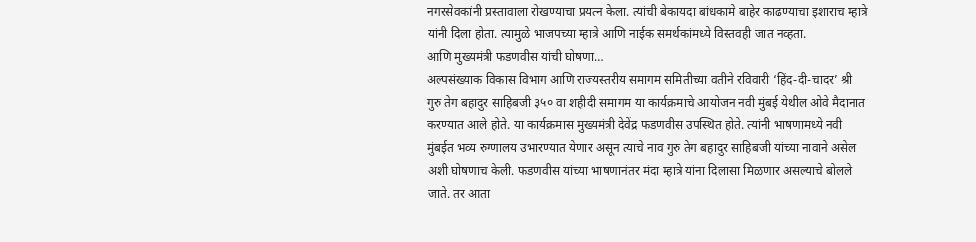नगरसेवकांनी प्रस्तावाला रोखण्याचा प्रयत्न केला. त्यांची बेकायदा बांधकामे बाहेर काढण्याचा इशाराच म्हात्रे यांनी दिला होता. त्यामुळे भाजपच्या म्हात्रे आणि नाईक समर्थकांमध्ये विस्तवही जात नव्हता.
आणि मुख्यमंत्री फडणवीस यांची घोषणा…
अल्पसंख्याक विकास विभाग आणि राज्यस्तरीय समागम समितीच्या वतीने रविवारी ‘हिंद-दी-चादर’ श्री गुरु तेग बहादुर साहिबजी ३५० वा शहीदी समागम या कार्यक्रमाचे आयोजन नवी मुंबई येथील ओवे मैदानात करण्यात आले होते. या कार्यक्रमास मुख्यमंत्री देवेंद्र फडणवीस उपस्थित होते. त्यांनी भाषणामध्ये नवी मुंबईत भव्य रुग्णालय उभारण्यात येणार असून त्याचे नाव गुरु तेग बहादुर साहिबजी यांच्या नावाने असेल अशी घोषणाच केली. फडणवीस यांच्या भाषणानंतर मंदा म्हात्रे यांना दिलासा मिळणार असल्याचे बोलले जाते. तर आता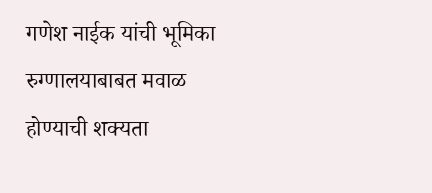गणेश नाईक यांची भूमिका रुग्णालयाबाबत मवाळ होण्याची शक्यता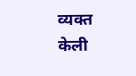व्यक्त केली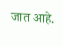जात आहे.